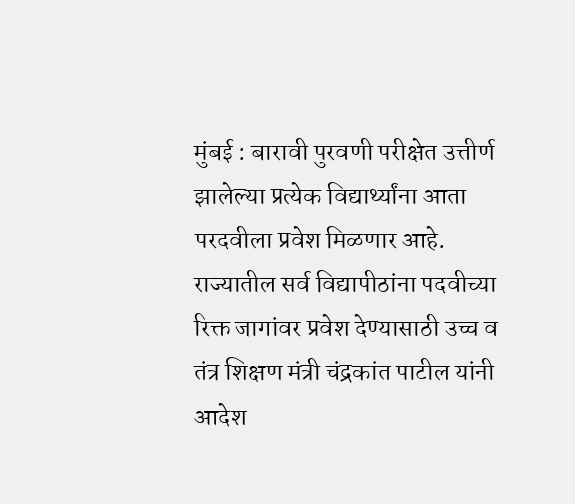मुंबई : बारावी पुरवणी परीक्षेत उत्तीर्ण झालेल्या प्रत्येक विद्यार्थ्यांना आता परदवीला प्रवेश मिळणार आहे. राज्यातील सर्व विद्यापीठांना पदवीच्या रिक्त जागांवर प्रवेश देण्यासाठी उच्च व तंत्र शिक्षण मंत्री चंद्रकांत पाटील यांनी आदेश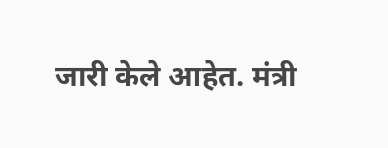जारी केले आहेत. मंत्री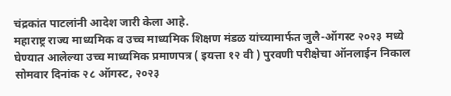चंद्रकांत पाटलांनी आदेश जारी केला आहे.
महाराष्ट्र राज्य माध्यमिक व उच्च माध्यमिक शिक्षण मंडळ यांच्यामार्फत जुलै-ऑगस्ट २०२३ मध्ये घेण्यात आलेल्या उच्च माध्यमिक प्रमाणपत्र ( इयत्ता १२ वी ) पुरवणी परीक्षेचा ऑनलाईन निकाल सोमवार दिनांक २८ ऑगस्ट, २०२३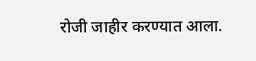रोजी जाहीर करण्यात आला.